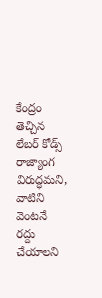కేంద్రం తెచ్చిన లేబర్ కోడ్స్ రాజ్యాంగ విరుద్ధమని, వాటిని వెంటనే రద్దు చేయాలని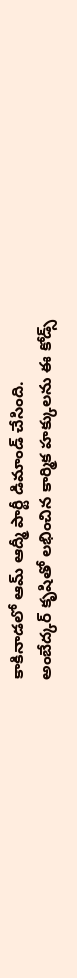కాకినాడలో ఆమ్ ఆద్మీ పార్టీ డిమాండ్ చేసింది.
అంబేద్కర్ కృషితో లభించిన కార్మిక హక్కులను ఈ కోడ్స్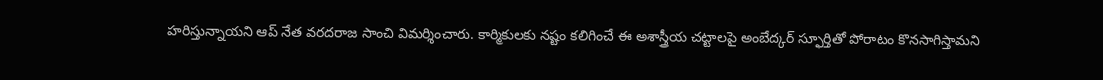హరిస్తున్నాయని ఆప్ నేత వరదరాజ సాంచి విమర్శించారు. కార్మికులకు నష్టం కలిగించే ఈ అశాస్త్రీయ చట్టాలపై అంబేద్కర్ స్ఫూర్తితో పోరాటం కొనసాగిస్తామని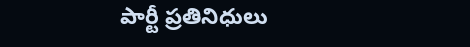పార్టీ ప్రతినిధులు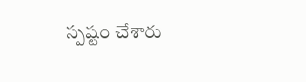స్పష్టం చేశారు